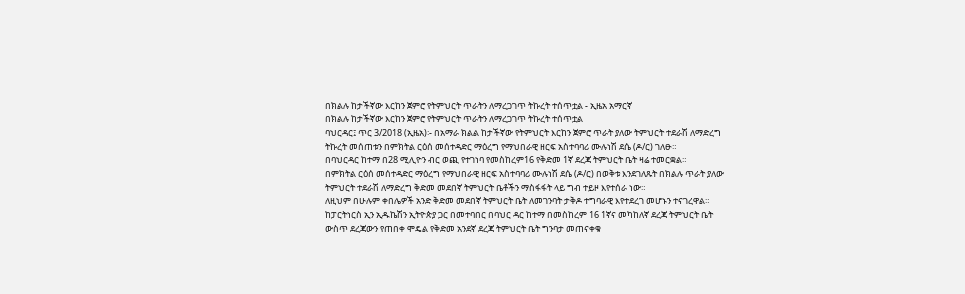በክልሉ ከታችኛው እርከን ጀምሮ የትምህርት ጥራትን ለማረጋገጥ ትኩረት ተሰጥቷል - ኢዜአ አማርኛ
በክልሉ ከታችኛው እርከን ጀምሮ የትምህርት ጥራትን ለማረጋገጥ ትኩረት ተሰጥቷል
ባህርዳር፤ ጥር 3/2018 (ኢዜአ)፡- በአማራ ክልል ከታችኛው የትምህርት እርከን ጀምሮ ጥራት ያለው ትምህርት ተደራሽ ለማድረግ ትኩረት መሰጠቱን በምክትል ርዕሰ መሰተዳድር ማዕረግ የማህበራዊ ዘርፍ አስተባባሪ ሙሉነሽ ደሴ (ዶ/ር) ገለፁ።
በባህርዳር ከተማ በ28 ሚሊዮን ብር ወጪ የተገነባ የመስከረም16 የቅድመ 1ኛ ደረጃ ትምህርት ቤት ዛሬ ተመርቋል።
በምክትል ርዕሰ መሰተዳድር ማዕረግ የማህበራዊ ዘርፍ አስተባባሪ ሙሉነሽ ደሴ (ዶ/ር) በወቅቱ እንደገለጹት በክልሉ ጥራት ያለው ትምህርት ተደራሽ ለማድረግ ቅድመ መደበኛ ትምህርት ቤቶችን ማስፋፋት ላይ ግብ ተይዞ እየተሰራ ነው።
ለዚህም በሁሉም ቀበሌዎች አንድ ቅድመ መደበኛ ትምህርት ቤት ለመገንባት ታቅዶ ተግባራዊ እየተደረገ መሆኑን ተናገረዋል።
ከፓርትነርስ ኢን ኢዱኬሽን ኢትዮጵያ ጋር በመተባበር በባህር ዳር ከተማ በመስከረም 16 1ኛና መካከለኛ ደረጃ ትምህርት ቤት ውስጥ ደረጃውን የጠበቀ ሞዴል የቅድመ አንደኛ ደረጃ ትምህርት ቤት ግንባታ መጠናቀቁ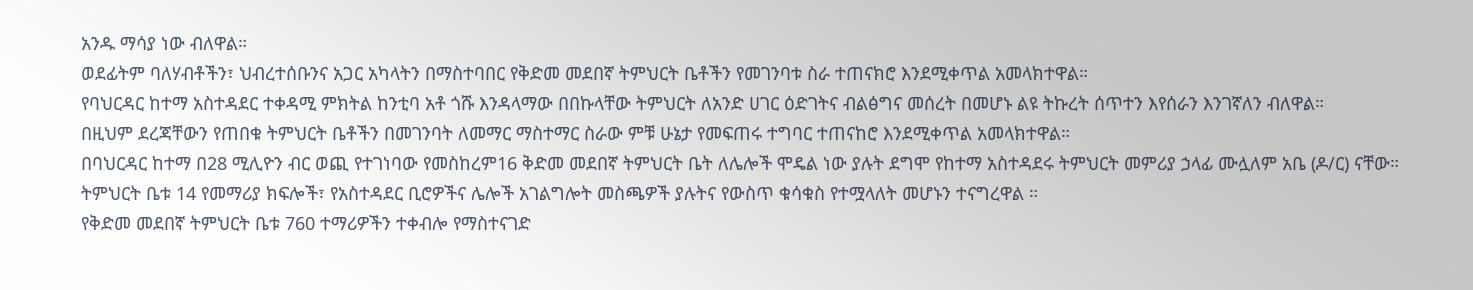አንዱ ማሳያ ነው ብለዋል።
ወደፊትም ባለሃብቶችን፣ ህብረተሰቡንና አጋር አካላትን በማስተባበር የቅድመ መደበኛ ትምህርት ቤቶችን የመገንባቱ ስራ ተጠናክሮ እንደሚቀጥል አመላክተዋል።
የባህርዳር ከተማ አስተዳደር ተቀዳሚ ምክትል ከንቲባ አቶ ጎሹ እንዳላማው በበኩላቸው ትምህርት ለአንድ ሀገር ዕድገትና ብልፅግና መሰረት በመሆኑ ልዩ ትኩረት ሰጥተን እየሰራን እንገኛለን ብለዋል።
በዚህም ደረጃቸውን የጠበቁ ትምህርት ቤቶችን በመገንባት ለመማር ማስተማር ስራው ምቹ ሁኔታ የመፍጠሩ ተግባር ተጠናከሮ እንደሚቀጥል አመላክተዋል።
በባህርዳር ከተማ በ28 ሚሊዮን ብር ወጪ የተገነባው የመስከረም16 ቅድመ መደበኛ ትምህርት ቤት ለሌሎች ሞዴል ነው ያሉት ደግሞ የከተማ አስተዳደሩ ትምህርት መምሪያ ኃላፊ ሙሏለም አቤ (ዶ/ር) ናቸው።
ትምህርት ቤቱ 14 የመማሪያ ክፍሎች፣ የአስተዳደር ቢሮዎችና ሌሎች አገልግሎት መስጫዎች ያሉትና የውስጥ ቁሳቁስ የተሟላለት መሆኑን ተናግረዋል ።
የቅድመ መደበኛ ትምህርት ቤቱ 760 ተማሪዎችን ተቀብሎ የማስተናገድ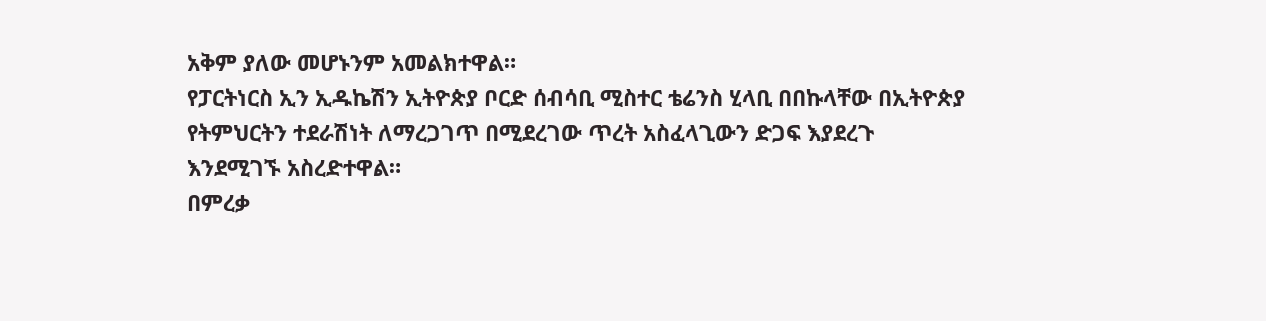አቅም ያለው መሆኑንም አመልክተዋል።
የፓርትነርስ ኢን ኢዱኬሽን ኢትዮጵያ ቦርድ ሰብሳቢ ሚስተር ቴሬንስ ሂላቢ በበኩላቸው በኢትዮጵያ የትምህርትን ተደራሽነት ለማረጋገጥ በሚደረገው ጥረት አስፈላጊውን ድጋፍ እያደረጉ እንደሚገኙ አስረድተዋል።
በምረቃ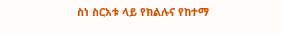ስነ ስርአቱ ላይ የክልሉና የከተማ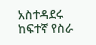አስተዳደሩ ከፍተኛ የስራ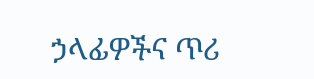ኃላፊዎችና ጥሪ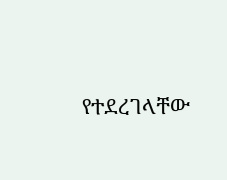የተደረገላቸው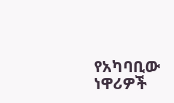የአካባቢው ነዋሪዎች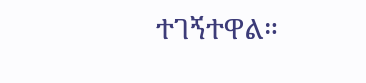ተገኝተዋል።